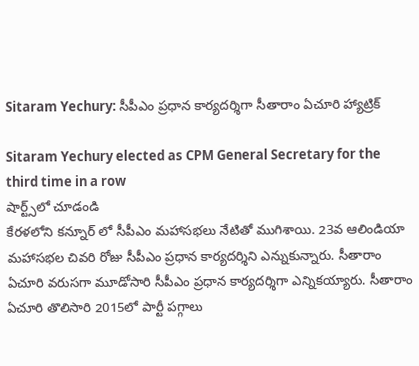Sitaram Yechury: సీపీఎం ప్రధాన కార్యదర్శిగా సీతారాం ఏచూరి హ్యాట్రిక్

Sitaram Yechury elected as CPM General Secretary for the third time in a row
షార్ట్స్‌లో చూడండి
కేరళలోని కన్నూర్ లో సీపీఎం మహాసభలు నేటితో ముగిశాయి. 23వ ఆలిండియా మహాసభల చివరి రోజు సీపీఎం ప్రధాన కార్యదర్శిని ఎన్నుకున్నారు. సీతారాం ఏచూరి వరుసగా మూడోసారి సీపీఎం ప్రధాన కార్యదర్శిగా ఎన్నికయ్యారు. సీతారాం ఏచూరి తొలిసారి 2015లో పార్టీ పగ్గాలు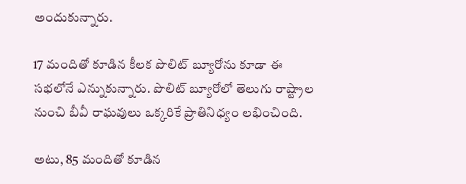అందుకున్నారు.

17 మందితో కూడిన కీలక పొలిట్ బ్యూరోను కూడా ఈ సభలోనే ఎన్నుకున్నారు. పొలిట్ బ్యూరోలో తెలుగు రాష్ట్రాల నుంచి బీవీ రాఘవులు ఒక్కరికే ప్రాతినిధ్యం లభించింది.

అటు, 85 మందితో కూడిన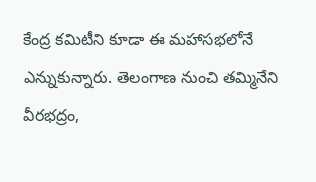కేంద్ర కమిటీని కూడా ఈ మహాసభలోనే ఎన్నుకున్నారు. తెలంగాణ నుంచి తమ్మినేని వీరభద్రం,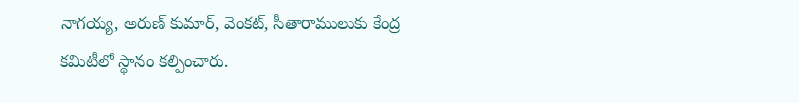నాగయ్య, అరుణ్ కుమార్, వెంకట్, సీతారాములుకు కేంద్ర కమిటీలో స్థానం కల్పించారు.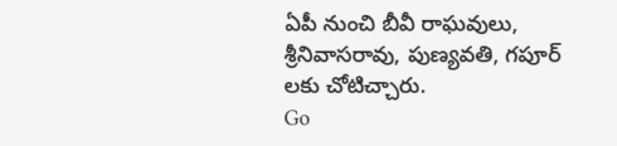ఏపీ నుంచి బీవీ రాఘవులు, శ్రీనివాసరావు, పుణ్యవతి, గపూర్ లకు చోటిచ్చారు.
Go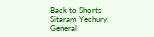Back to Shorts
Sitaram Yechury
General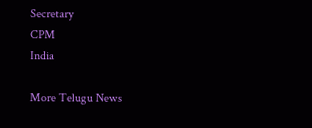Secretary
CPM
India

More Telugu News